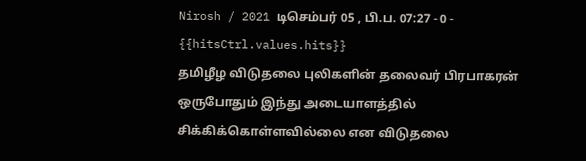Nirosh / 2021 டிசெம்பர் 05 , பி.ப. 07:27 - 0 - {{hitsCtrl.values.hits}}
தமிழீழ விடுதலை புலிகளின் தலைவர் பிரபாகரன் ஒருபோதும் இந்து அடையாளத்தில் சிக்கிக்கொள்ளவில்லை என விடுதலை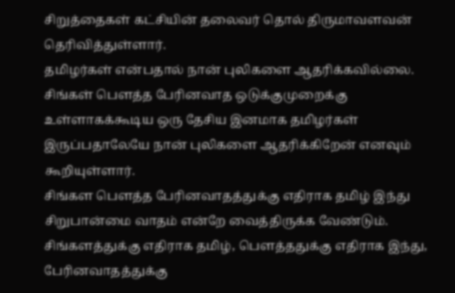சிறுத்தைகள் கட்சியின் தலைவர் தொல் திருமாவளவன் தெரிவித்துள்ளார்.
தமிழர்கள் என்பதால் நான் புலிகளை ஆதரிக்கவில்லை. சிங்கள் பௌத்த பேரினவாத ஒடுக்குமுறைக்கு உள்ளாகக்கூடிய ஒரு தேசிய இனமாக தமிழர்கள் இருப்பதாலேயே நான் புலிகளை ஆதரிக்கிறேன் எனவும் கூறியுள்ளார்.
சிங்கள பௌத்த பேரினவாதத்துக்கு எதிராக தமிழ் இந்து சிறுபான்மை வாதம் என்றே வைத்திருக்க வேண்டும். சிங்களத்துக்கு எதிராக தமிழ், பௌத்ததுக்கு எதிராக இந்து, பேரினவாதத்துக்கு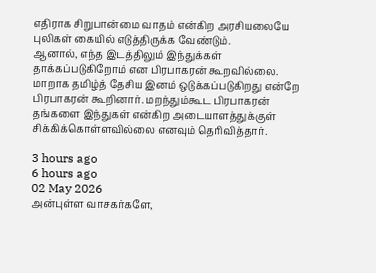எதிராக சிறுபான்மை வாதம் என்கிற அரசியலையே புலிகள் கையில் எடுத்திருக்க வேண்டும்.
ஆனால், எந்த இடத்திலும் இந்துக்கள் தாக்கப்படுகிறோம் என பிரபாகரன் கூறவில்லை. மாறாக தமிழ்த் தேசிய இனம் ஒடுக்கப்படுகிறது என்றே பிரபாகரன் கூறினார். மறந்தும்கூட பிரபாகரன் தங்களை இந்துகள் என்கிற அடையாளத்துக்குள் சிக்கிக்கொள்ளவில்லை எனவும் தெரிவித்தார்.

3 hours ago
6 hours ago
02 May 2026
அன்புள்ள வாசகர்களே,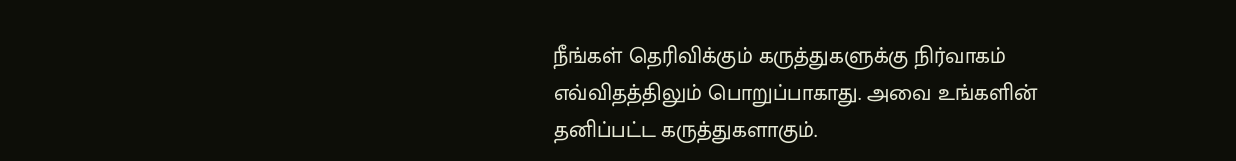நீங்கள் தெரிவிக்கும் கருத்துகளுக்கு நிர்வாகம் எவ்விதத்திலும் பொறுப்பாகாது. அவை உங்களின் தனிப்பட்ட கருத்துகளாகும்.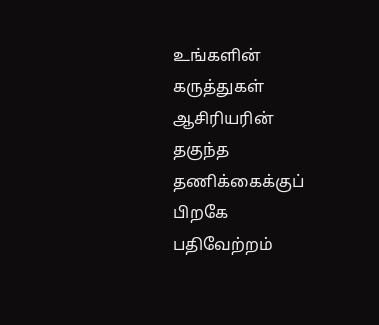உங்களின் கருத்துகள் ஆசிரியரின் தகுந்த தணிக்கைக்குப் பிறகே பதிவேற்றம்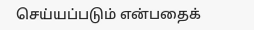செய்யப்படும் என்பதைக்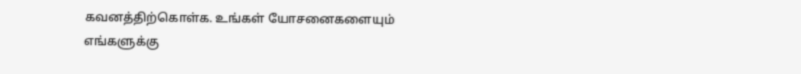கவனத்திற்கொள்க. உங்கள் யோசனைகளையும் எங்களுக்கு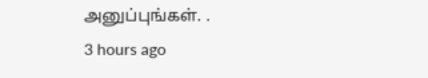அனுப்புங்கள். .
3 hours ago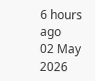6 hours ago
02 May 2026